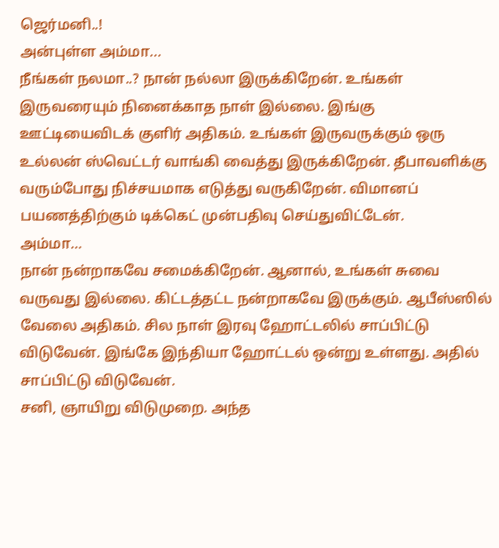ஜெர்மனி..!
அன்புள்ள அம்மா...
நீங்கள் நலமா..? நான் நல்லா இருக்கிறேன். உங்கள் இருவரையும் நினைக்காத நாள் இல்லை. இங்கு ஊட்டியைவிடக் குளிர் அதிகம். உங்கள் இருவருக்கும் ஒரு உல்லன் ஸ்வெட்டர் வாங்கி வைத்து இருக்கிறேன். தீபாவளிக்கு வரும்போது நிச்சயமாக எடுத்து வருகிறேன். விமானப் பயணத்திற்கும் டிக்கெட் முன்பதிவு செய்துவிட்டேன்.
அம்மா…
நான் நன்றாகவே சமைக்கிறேன். ஆனால், உங்கள் சுவை வருவது இல்லை. கிட்டத்தட்ட நன்றாகவே இருக்கும். ஆபீஸ்ஸில் வேலை அதிகம். சில நாள் இரவு ஹோட்டலில் சாப்பிட்டு விடுவேன். இங்கே இந்தியா ஹோட்டல் ஒன்று உள்ளது. அதில் சாப்பிட்டு விடுவேன்.
சனி, ஞாயிறு விடுமுறை. அந்த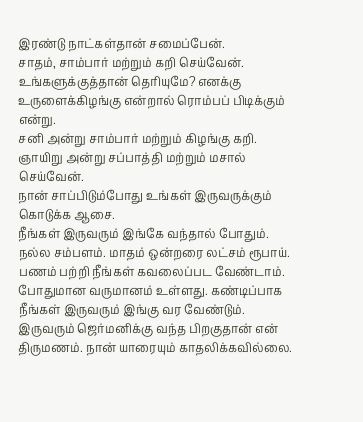இரண்டு நாட்கள்தான் சமைப்பேன்.
சாதம், சாம்பார் மற்றும் கறி செய்வேன். உங்களுக்குத்தான் தெரியுமே? எனக்கு உருளைக்கிழங்கு என்றால் ரொம்பப் பிடிக்கும் என்று.
சனி அன்று சாம்பார் மற்றும் கிழங்கு கறி. ஞாயிறு அன்று சப்பாத்தி மற்றும் மசால் செய்வேன்.
நான் சாப்பிடும்போது உங்கள் இருவருக்கும் கொடுக்க ஆசை.
நீங்கள் இருவரும் இங்கே வந்தால் போதும். நல்ல சம்பளம். மாதம் ஒன்றரை லட்சம் ரூபாய். பணம் பற்றி நீங்கள் கவலைப்பட வேண்டாம். போதுமான வருமானம் உள்ளது. கண்டிப்பாக நீங்கள் இருவரும் இங்கு வர வேண்டும்.
இருவரும் ஜெர்மனிக்கு வந்த பிறகுதான் என் திருமணம். நான் யாரையும் காதலிக்கவில்லை.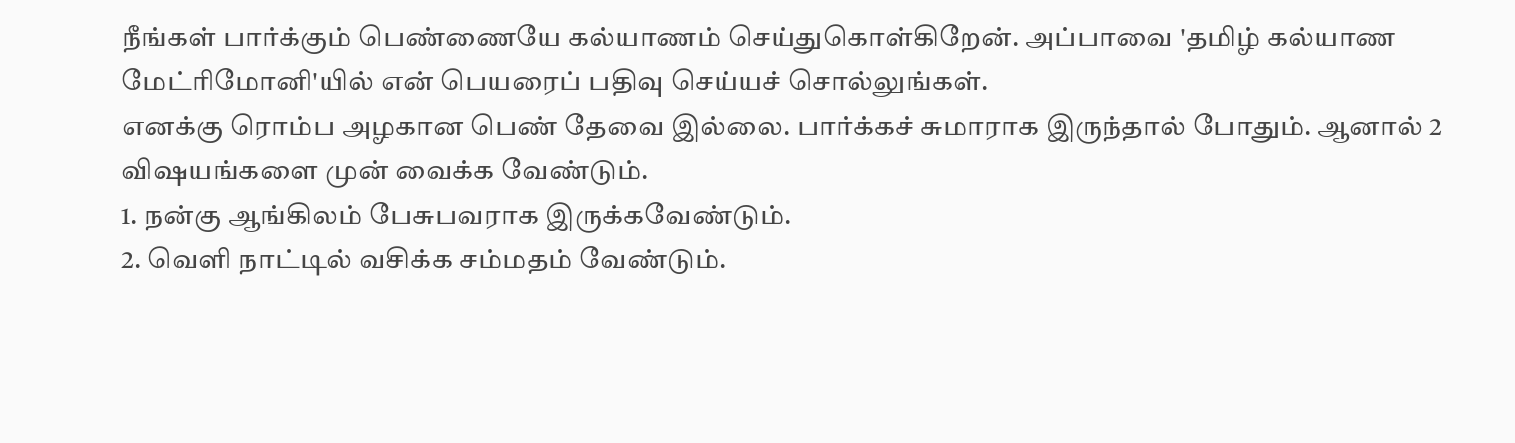நீங்கள் பார்க்கும் பெண்ணையே கல்யாணம் செய்துகொள்கிறேன். அப்பாவை 'தமிழ் கல்யாண மேட்ரிமோனி'யில் என் பெயரைப் பதிவு செய்யச் சொல்லுங்கள்.
எனக்கு ரொம்ப அழகான பெண் தேவை இல்லை. பார்க்கச் சுமாராக இருந்தால் போதும். ஆனால் 2 விஷயங்களை முன் வைக்க வேண்டும்.
1. நன்கு ஆங்கிலம் பேசுபவராக இருக்கவேண்டும்.
2. வெளி நாட்டில் வசிக்க சம்மதம் வேண்டும்.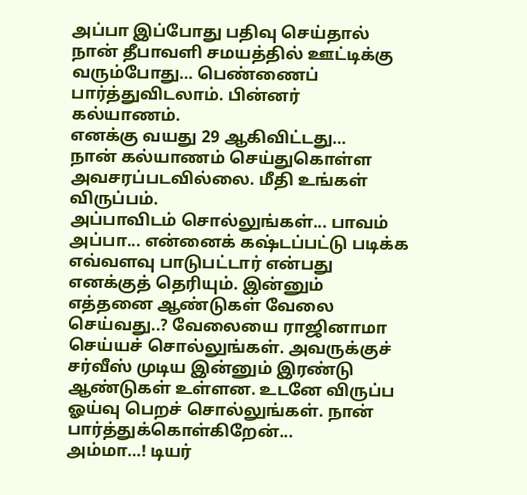அப்பா இப்போது பதிவு செய்தால் நான் தீபாவளி சமயத்தில் ஊட்டிக்கு வரும்போது… பெண்ணைப் பார்த்துவிடலாம். பின்னர் கல்யாணம்.
எனக்கு வயது 29 ஆகிவிட்டது…
நான் கல்யாணம் செய்துகொள்ள அவசரப்படவில்லை. மீதி உங்கள் விருப்பம்.
அப்பாவிடம் சொல்லுங்கள்... பாவம் அப்பா... என்னைக் கஷ்டப்பட்டு படிக்க எவ்வளவு பாடுபட்டார் என்பது எனக்குத் தெரியும். இன்னும் எத்தனை ஆண்டுகள் வேலை செய்வது..? வேலையை ராஜினாமா செய்யச் சொல்லுங்கள். அவருக்குச் சர்வீஸ் முடிய இன்னும் இரண்டு ஆண்டுகள் உள்ளன. உடனே விருப்ப ஓய்வு பெறச் சொல்லுங்கள். நான் பார்த்துக்கொள்கிறேன்...
அம்மா…! டியர்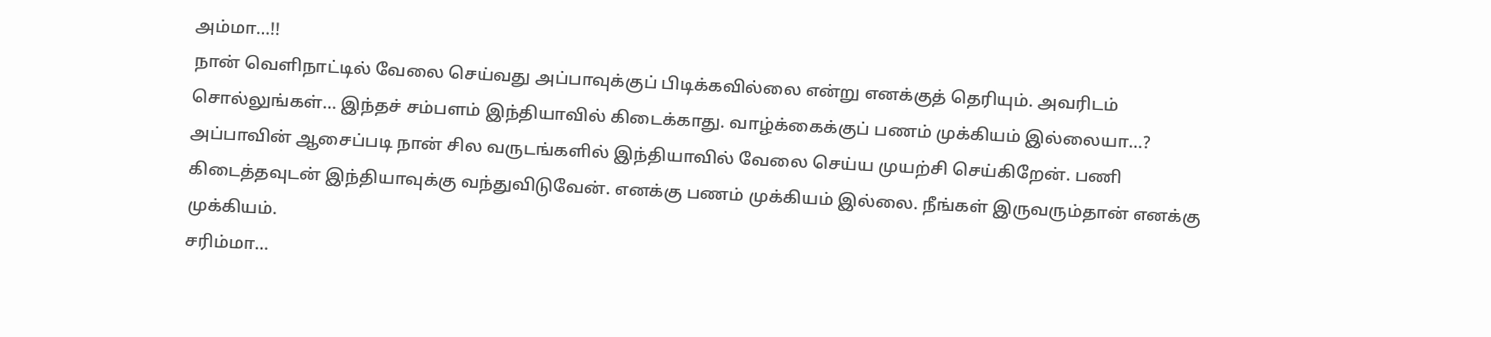அம்மா…!!
நான் வெளிநாட்டில் வேலை செய்வது அப்பாவுக்குப் பிடிக்கவில்லை என்று எனக்குத் தெரியும். அவரிடம் சொல்லுங்கள்… இந்தச் சம்பளம் இந்தியாவில் கிடைக்காது. வாழ்க்கைக்குப் பணம் முக்கியம் இல்லையா…?
அப்பாவின் ஆசைப்படி நான் சில வருடங்களில் இந்தியாவில் வேலை செய்ய முயற்சி செய்கிறேன். பணி கிடைத்தவுடன் இந்தியாவுக்கு வந்துவிடுவேன். எனக்கு பணம் முக்கியம் இல்லை. நீங்கள் இருவரும்தான் எனக்கு முக்கியம்.
சரிம்மா…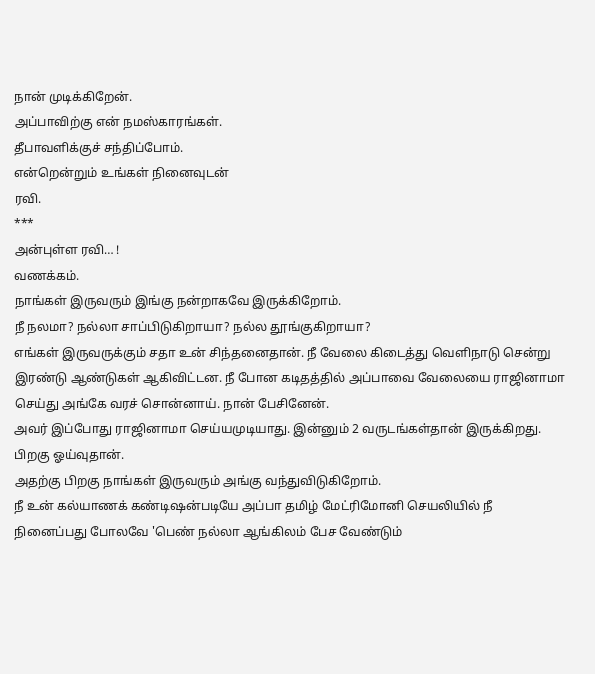நான் முடிக்கிறேன்.
அப்பாவிற்கு என் நமஸ்காரங்கள்.
தீபாவளிக்குச் சந்திப்போம்.
என்றென்றும் உங்கள் நினைவுடன்
ரவி.
***
அன்புள்ள ரவி… !
வணக்கம்.
நாங்கள் இருவரும் இங்கு நன்றாகவே இருக்கிறோம்.
நீ நலமா? நல்லா சாப்பிடுகிறாயா? நல்ல தூங்குகிறாயா?
எங்கள் இருவருக்கும் சதா உன் சிந்தனைதான். நீ வேலை கிடைத்து வெளிநாடு சென்று இரண்டு ஆண்டுகள் ஆகிவிட்டன. நீ போன கடிதத்தில் அப்பாவை வேலையை ராஜினாமா செய்து அங்கே வரச் சொன்னாய். நான் பேசினேன்.
அவர் இப்போது ராஜினாமா செய்யமுடியாது. இன்னும் 2 வருடங்கள்தான் இருக்கிறது. பிறகு ஓய்வுதான்.
அதற்கு பிறகு நாங்கள் இருவரும் அங்கு வந்துவிடுகிறோம்.
நீ உன் கல்யாணக் கண்டிஷன்படியே அப்பா தமிழ் மேட்ரிமோனி செயலியில் நீ நினைப்பது போலவே 'பெண் நல்லா ஆங்கிலம் பேச வேண்டும்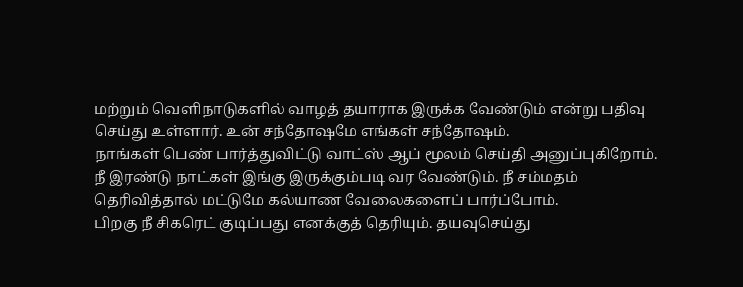மற்றும் வெளிநாடுகளில் வாழத் தயாராக இருக்க வேண்டும் என்று பதிவு செய்து உள்ளார். உன் சந்தோஷமே எங்கள் சந்தோஷம்.
நாங்கள் பெண் பார்த்துவிட்டு வாட்ஸ் ஆப் மூலம் செய்தி அனுப்புகிறோம். நீ இரண்டு நாட்கள் இங்கு இருக்கும்படி வர வேண்டும். நீ சம்மதம் தெரிவித்தால் மட்டுமே கல்யாண வேலைகளைப் பார்ப்போம்.
பிறகு நீ சிகரெட் குடிப்பது எனக்குத் தெரியும். தயவுசெய்து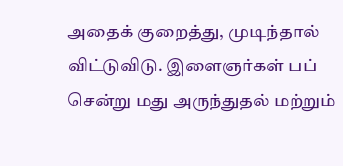அதைக் குறைத்து, முடிந்தால் விட்டுவிடு. இளைஞர்கள் பப் சென்று மது அருந்துதல் மற்றும்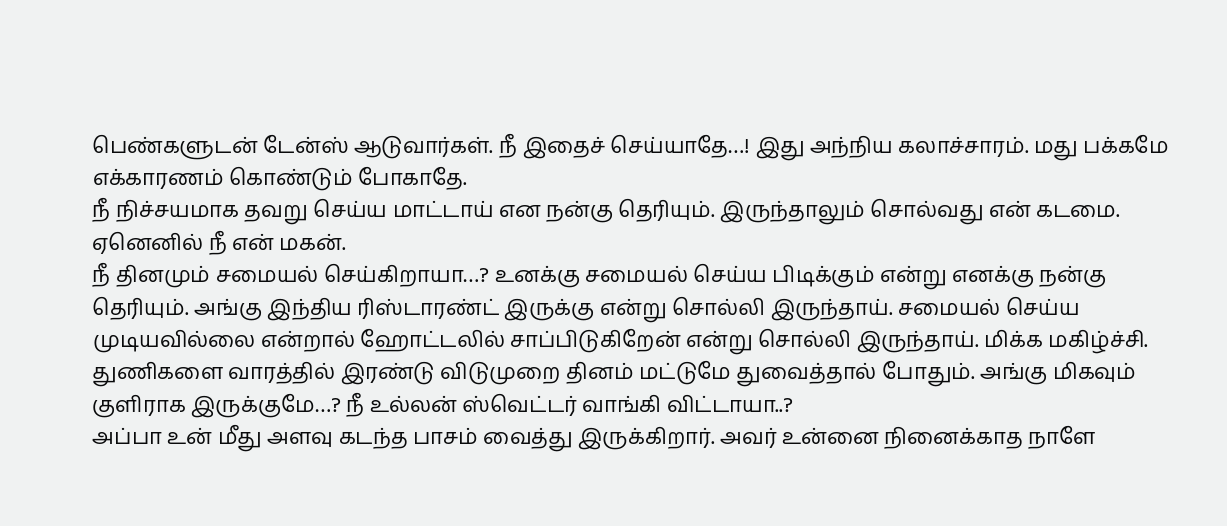பெண்களுடன் டேன்ஸ் ஆடுவார்கள். நீ இதைச் செய்யாதே…! இது அந்நிய கலாச்சாரம். மது பக்கமே எக்காரணம் கொண்டும் போகாதே.
நீ நிச்சயமாக தவறு செய்ய மாட்டாய் என நன்கு தெரியும். இருந்தாலும் சொல்வது என் கடமை. ஏனெனில் நீ என் மகன்.
நீ தினமும் சமையல் செய்கிறாயா…? உனக்கு சமையல் செய்ய பிடிக்கும் என்று எனக்கு நன்கு தெரியும். அங்கு இந்திய ரிஸ்டாரண்ட் இருக்கு என்று சொல்லி இருந்தாய். சமையல் செய்ய முடியவில்லை என்றால் ஹோட்டலில் சாப்பிடுகிறேன் என்று சொல்லி இருந்தாய். மிக்க மகிழ்ச்சி.
துணிகளை வாரத்தில் இரண்டு விடுமுறை தினம் மட்டுமே துவைத்தால் போதும். அங்கு மிகவும் குளிராக இருக்குமே…? நீ உல்லன் ஸ்வெட்டர் வாங்கி விட்டாயா..?
அப்பா உன் மீது அளவு கடந்த பாசம் வைத்து இருக்கிறார். அவர் உன்னை நினைக்காத நாளே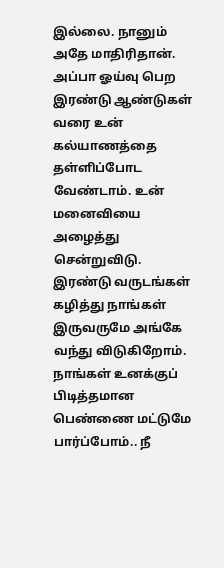இல்லை. நானும் அதே மாதிரிதான்.
அப்பா ஓய்வு பெற இரண்டு ஆண்டுகள் வரை உன் கல்யாணத்தை தள்ளிப்போட வேண்டாம். உன் மனைவியை அழைத்து சென்றுவிடு.
இரண்டு வருடங்கள் கழித்து நாங்கள் இருவருமே அங்கே வந்து விடுகிறோம்.
நாங்கள் உனக்குப் பிடித்தமான பெண்ணை மட்டுமே பார்ப்போம்.. நீ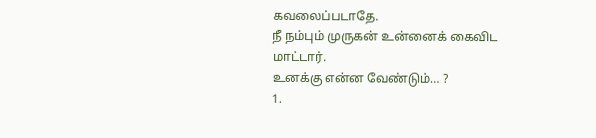கவலைப்படாதே.
நீ நம்பும் முருகன் உன்னைக் கைவிட மாட்டார்.
உனக்கு என்ன வேண்டும்… ?
1.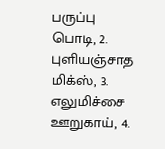பருப்பு பொடி, 2. புளியஞ்சாத மிக்ஸ், 3. எலுமிச்சை ஊறுகாய், 4.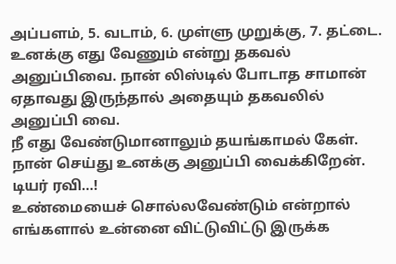அப்பளம், 5. வடாம், 6. முள்ளு முறுக்கு, 7. தட்டை.
உனக்கு எது வேணும் என்று தகவல் அனுப்பிவை. நான் லிஸ்டில் போடாத சாமான் ஏதாவது இருந்தால் அதையும் தகவலில் அனுப்பி வை.
நீ எது வேண்டுமானாலும் தயங்காமல் கேள். நான் செய்து உனக்கு அனுப்பி வைக்கிறேன்.
டியர் ரவி…!
உண்மையைச் சொல்லவேண்டும் என்றால் எங்களால் உன்னை விட்டுவிட்டு இருக்க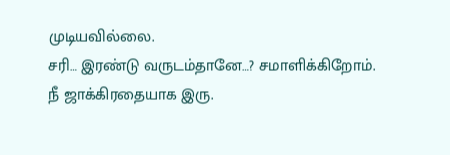முடியவில்லை.
சரி… இரண்டு வருடம்தானே…? சமாளிக்கிறோம்.
நீ ஜாக்கிரதையாக இரு.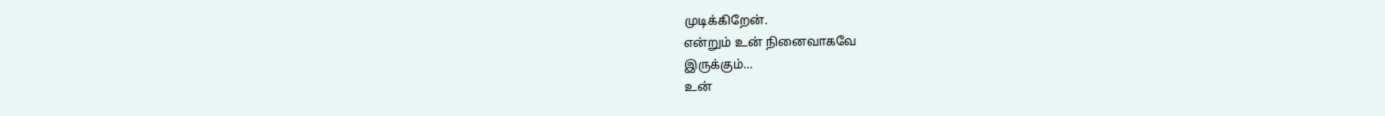முடிக்கிறேன்.
என்றும் உன் நினைவாகவே
இருக்கும்…
உன்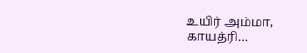உயிர் அம்மா,
காயத்ரி…